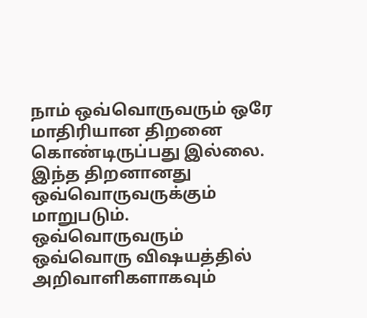நாம் ஒவ்வொருவரும் ஒரே மாதிரியான திறனை கொண்டிருப்பது இல்லை. இந்த திறனானது ஒவ்வொருவருக்கும் மாறுபடும்.
ஒவ்வொருவரும் ஒவ்வொரு விஷயத்தில் அறிவாளிகளாகவும்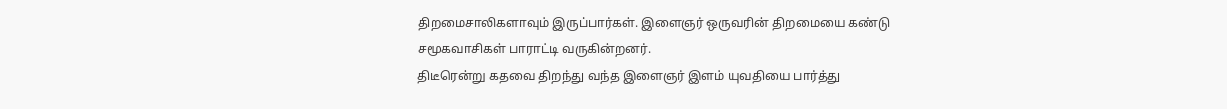திறமைசாலிகளாவும் இருப்பார்கள். இளைஞர் ஒருவரின் திறமையை கண்டு சமூகவாசிகள் பாராட்டி வருகின்றனர்.
திடீரென்று கதவை திறந்து வந்த இளைஞர் இளம் யுவதியை பார்த்து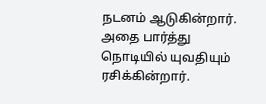நடனம் ஆடுகின்றார். அதை பார்த்து நொடியில் யுவதியும் ரசிக்கின்றார்.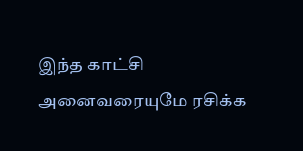இந்த காட்சி அனைவரையுமே ரசிக்க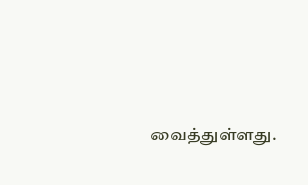வைத்துள்ளது.